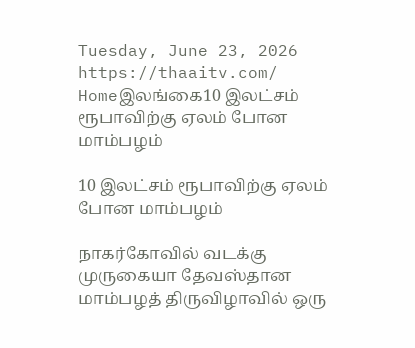Tuesday, June 23, 2026
https://thaaitv.com/
Homeஇலங்கை10 இலட்சம் ரூபாவிற்கு ஏலம் போன மாம்பழம்

10 இலட்சம் ரூபாவிற்கு ஏலம் போன மாம்பழம்

நாகர்கோவில் வடக்கு முருகையா தேவஸ்தான மாம்பழத் திருவிழாவில் ஒரு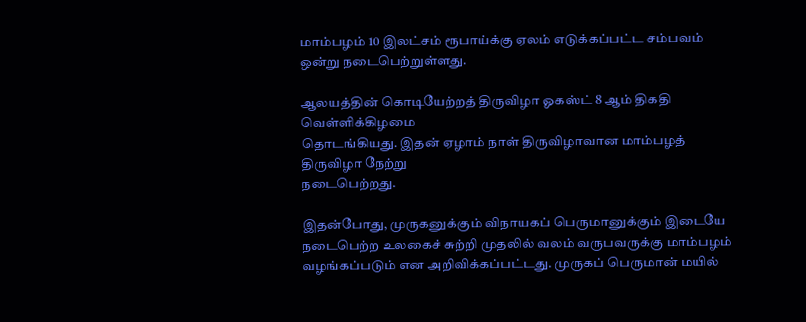மாம்பழம் 10 இலட்சம் ரூபாய்க்கு ஏலம் எடுக்கப்பட்ட சம்பவம் ஒன்று நடைபெற்றுள்ளது.

ஆலயத்தின் கொடியேற்றத் திருவிழா ஓகஸ்ட் 8 ஆம் திகதி வெள்ளிக்கிழமை
தொடங்கியது. இதன் ஏழாம் நாள் திருவிழாவான மாம்பழத் திருவிழா நேற்று
நடைபெற்றது.

இதன்போது, முருகனுக்கும் விநாயகப் பெருமானுக்கும் இடையே நடைபெற்ற உலகைச் சுற்றி முதலில் வலம் வருபவருக்கு மாம்பழம் வழங்கப்படும் என அறிவிக்கப்பட்டது. முருகப் பெருமான் மயில்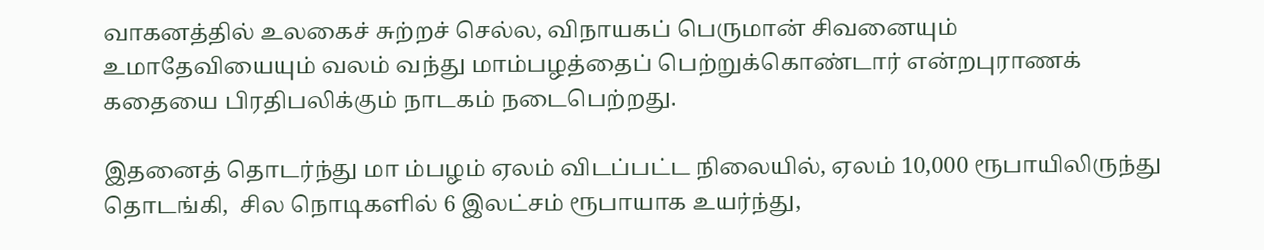வாகனத்தில் உலகைச் சுற்றச் செல்ல, விநாயகப் பெருமான் சிவனையும் உமாதேவியையும் வலம் வந்து மாம்பழத்தைப் பெற்றுக்கொண்டார் என்றபுராணக் கதையை பிரதிபலிக்கும் நாடகம் நடைபெற்றது.

இதனைத் தொடர்ந்து மா ம்பழம் ஏலம் விடப்பட்ட நிலையில், ஏலம் 10,000 ரூபாயிலிருந்து தொடங்கி,  சில நொடிகளில் 6 இலட்சம் ரூபாயாக உயர்ந்து,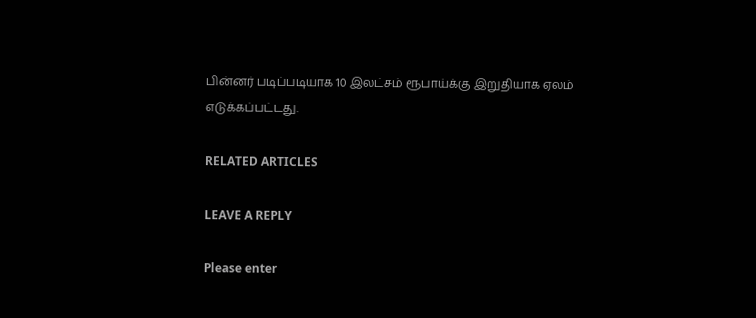பின்னர் படிப்படியாக 10 இலட்சம் ரூபாய்க்கு இறுதியாக ஏலம் எடுக்கப்பட்டது.

RELATED ARTICLES

LEAVE A REPLY

Please enter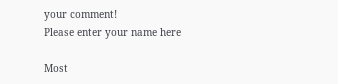your comment!
Please enter your name here

Most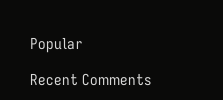Popular

Recent Comments